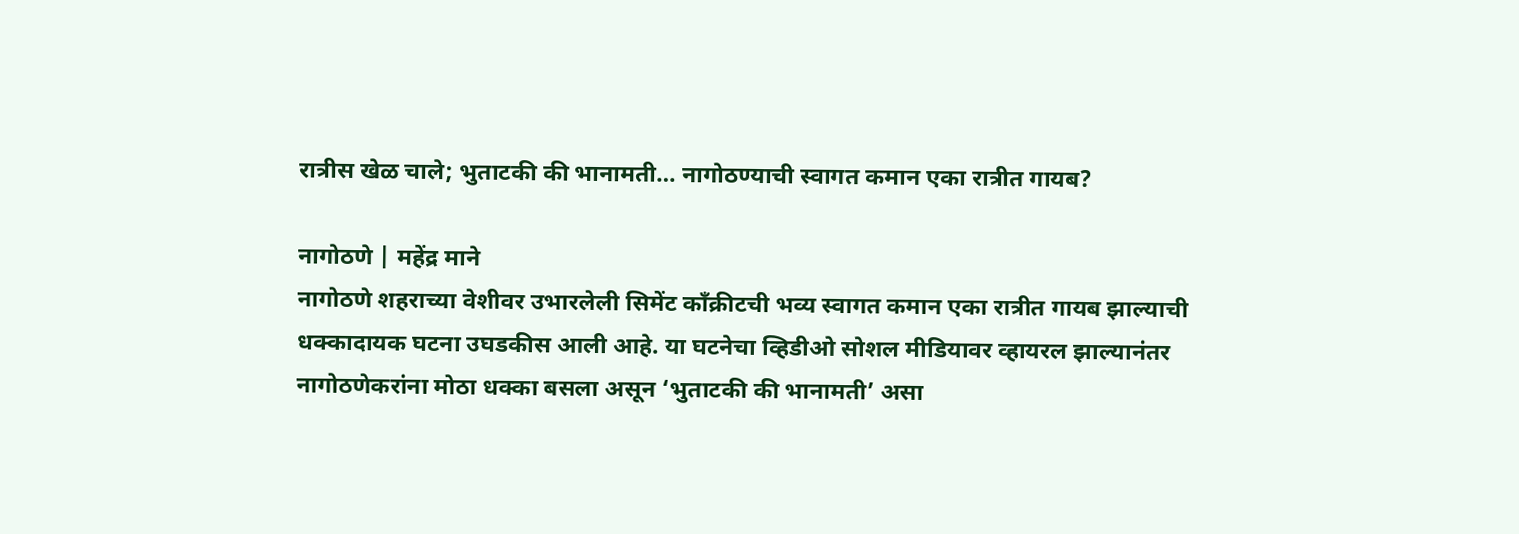रात्रीस खेळ चाले; भुताटकी की भानामती… नागोठण्याची स्वागत कमान एका रात्रीत गायब?

नागोठणे | महेंद्र माने
नागोठणे शहराच्या वेशीवर उभारलेली सिमेंट काँक्रीटची भव्य स्वागत कमान एका रात्रीत गायब झाल्याची धक्कादायक घटना उघडकीस आली आहे. या घटनेचा व्हिडीओ सोशल मीडियावर व्हायरल झाल्यानंतर नागोठणेकरांना मोठा धक्का बसला असून ‘भुताटकी की भानामती’ असा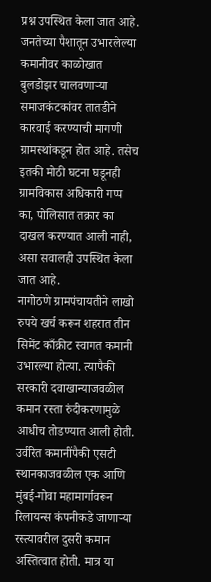प्रश्न उपस्थित केला जात आहे. जनतेच्या पैशातून उभारलेल्या कमानीवर काळोखात बुलडोझर चालवणाऱ्या समाजकंटकांवर तातडीने कारवाई करण्याची मागणी ग्रामस्थांकडून होत आहे. तसेच इतकी मोठी घटना घडूनही ग्रामविकास अधिकारी गप्प का, पोलिसात तक्रार का दाखल करण्यात आली नाही, असा सवालही उपस्थित केला जात आहे.
नागोठणे ग्रामपंचायतीने लाखो रुपये खर्च करून शहरात तीन सिमेंट काँक्रीट स्वागत कमानी उभारल्या होत्या. त्यापैकी सरकारी दवाखान्याजवळील कमान रस्ता रुंदीकरणामुळे आधीच तोडण्यात आली होती. उर्वरित कमानींपैकी एसटी स्थानकाजवळील एक आणि मुंबई-गोवा महामार्गावरून रिलायन्स कंपनीकडे जाणाऱ्या रस्त्यावरील दुसरी कमान अस्तित्वात होती. मात्र या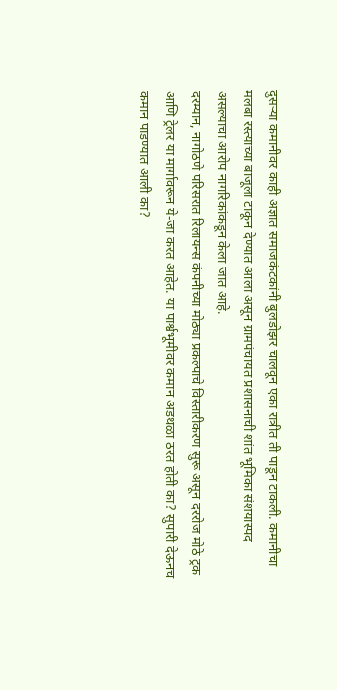दुसऱ्या कमानीवर काही अज्ञात समाजकंटकांनी बुलडोझर चालवून एका रात्रीत ती पाडून टाकली. कमानीचा मलबा रस्त्याच्या बाजूला टाकून देण्यात आला असून ग्रामपंचायत प्रशासनाची शांत भूमिका संशयास्पद असल्याचा आरोप नागरिकांकडून केला जात आहे.
दरम्यान, नागोठणे परिसरात रिलायन्स कंपनीच्या मोठ्या प्रकल्पाचे विस्तारीकरण सुरू असून दररोज मोठे ट्रक आणि ट्रेलर या मार्गावरून ये-जा करत आहेत. या पार्श्वभूमीवर कमान अडथळा ठरत होती का? सुपारी देऊनच कमान पाडण्यात आली का?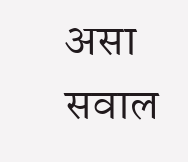असा सवाल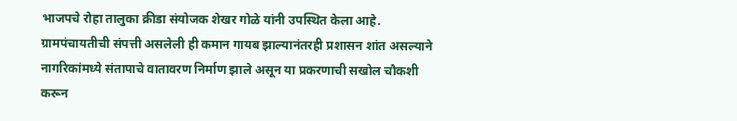भाजपचे रोहा तालुका क्रीडा संयोजक शेखर गोळे यांनी उपस्थित केला आहे. ग्रामपंचायतीची संपत्ती असलेली ही कमान गायब झाल्यानंतरही प्रशासन शांत असल्याने नागरिकांमध्ये संतापाचे वातावरण निर्माण झाले असून या प्रकरणाची सखोल चौकशी करून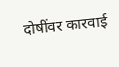दोषींवर कारवाई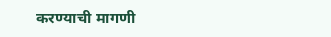करण्याची मागणी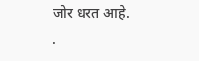जोर धरत आहे.
.